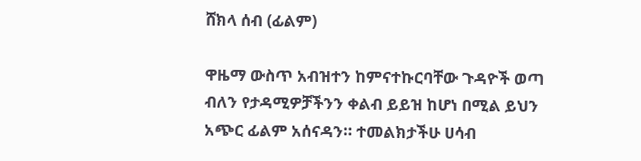ሸክላ ሰብ (ፊልም)

ዋዜማ ውስጥ አብዝተን ከምናተኩርባቸው ጉዳዮች ወጣ ብለን የታዳሚዎቻችንን ቀልብ ይይዝ ከሆነ በሚል ይህን አጭር ፊልም አሰናዳን። ተመልክታችሁ ሀሳብ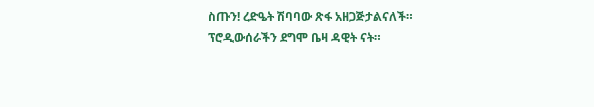ስጡን! ረድዔት ሽባባው ጽፋ አዘጋጅታልናለች። ፕሮዲውሰራችን ደግሞ ቤዛ ዳዊት ናት።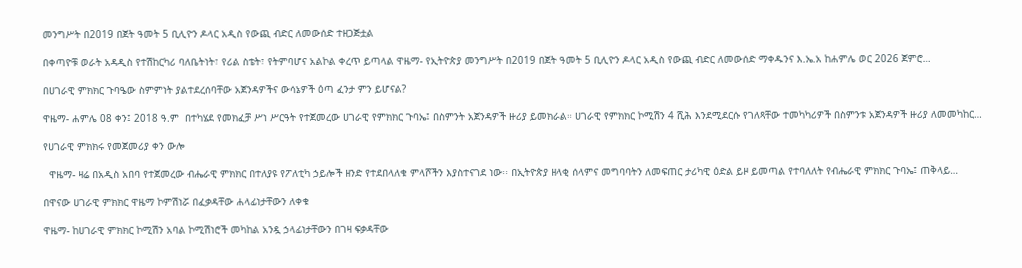መንግሥት በ2019 በጀት ዓመት 5 ቢሊዮን ዶላር አዲስ የውጪ ብድር ለመውሰድ ተዘጋጅቷል

በቀጣዮቹ ወራት አዳዲስ የተሽከርካሪ ባለቤትነት፣ የሪል ስቴት፣ የትምባሆና አልኮል ቀረጥ ይጣላል ዋዜማ- የኢትዮጵያ መንግሥት በ2019 በጀት ዓመት 5 ቢሊዮን ዶላር አዲስ የውጪ ብድር ለመውሰድ ማቀዱንና እ.ኤ.አ ከሐምሌ ወር 2026 ጀምሮ…

በሀገራዊ ምክክር ጉባዔው ስምምነት ያልተደረሰባቸው አጀንዳዎችና ውሳኔዎች ዕጣ ፈንታ ምን ይሆናል?

ዋዜማ- ሐምሌ 08 ቀን፤ 2018 ዓ.ም  በተካሄደ የመክፈቻ ሥነ ሥርዓት የተጀመረው ሀገራዊ የምክክር ጉባኤ፤ በስምንት አጀንዳዎች ዙሪያ ይመክራል። ሀገራዊ የምክክር ኮሚሽን 4 ሺሕ እንደሚደርሱ የገለጻቸው ተመካካሪዎች በስምንቱ አጀንዳዎች ዙሪያ ለመመካከር…

የሀገራዊ ምክክሩ የመጀመሪያ ቀን ውሎ

  ዋዜማ- ዛሬ በአዲስ አበባ የተጀመረው ብሔራዊ ምክክር በተለያዩ የፖለቲካ ኃይሎች ዘንድ የተደበላለቁ ምላሾችን እያስተናገደ ነው፡፡ በኢትዮጵያ ዘላቂ ሰላምና መግባባትን ለመፍጠር ታሪካዊ ዕድል ይዞ ይመጣል የተባለለት የብሔራዊ ምክክር ጉባኤ፤ ጠቅላይ…

በዋናው ሀገራዊ ምክክር ዋዜማ ኮምሽነሯ በፈቃዳቸው ሐላፊነታቸውን ለቀቁ

ዋዜማ- ከሀገራዊ ምክክር ኮሚሽን አባል ኮሚሽነሮች መካከል አንዷ ኃላፊነታቸውን በገዛ ፍቃዳቸው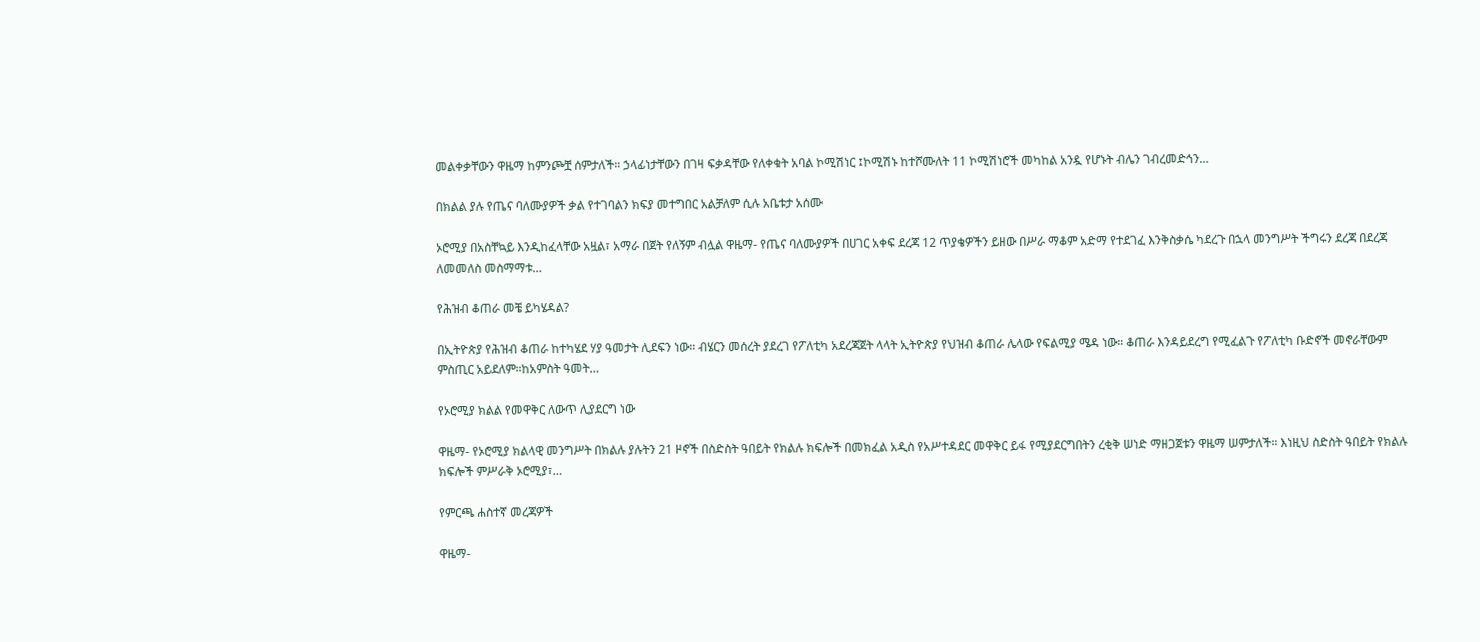መልቀቃቸውን ዋዜማ ከምንጮቿ ሰምታለች። ኃላፊነታቸውን በገዛ ፍቃዳቸው የለቀቁት አባል ኮሚሽነር ፤ኮሚሽኑ ከተሾሙለት 11 ኮሚሽነሮች መካከል አንዷ የሆኑት ብሌን ገብረመድኅን…

በክልል ያሉ የጤና ባለሙያዎች ቃል የተገባልን ክፍያ መተግበር አልቻለም ሲሉ አቤቱታ አሰሙ

ኦሮሚያ በአስቸኳይ እንዲከፈላቸው አዟል፣ አማራ በጀት የለኝም ብሏል ዋዜማ- የጤና ባለሙያዎች በሀገር አቀፍ ደረጃ 12 ጥያቄዎችን ይዘው በሥራ ማቆም አድማ የተደገፈ እንቅስቃሴ ካደረጉ በኋላ መንግሥት ችግሩን ደረጃ በደረጃ ለመመለስ መስማማቱ…

የሕዝብ ቆጠራ መቼ ይካሄዳል?

በኢትዮጵያ የሕዝብ ቆጠራ ከተካሄደ ሃያ ዓመታት ሊደፍን ነው። ብሄርን መሰረት ያደረገ የፖለቲካ አደረጃጀት ላላት ኢትዮጵያ የህዝብ ቆጠራ ሌላው የፍልሚያ ሜዳ ነው። ቆጠራ እንዳይደረግ የሚፈልጉ የፖለቲካ ቡድኖች መኖራቸውም ምስጢር አይደለም።ከአምስት ዓመት…

የኦሮሚያ ክልል የመዋቅር ለውጥ ሊያደርግ ነው

ዋዜማ- የኦሮሚያ ክልላዊ መንግሥት በክልሉ ያሉትን 21 ዞኖች በስድስት ዓበይት የክልሉ ክፍሎች በመክፈል አዲስ የአሥተዳደር መዋቅር ይፋ የሚያደርግበትን ረቂቅ ሠነድ ማዘጋጀቱን ዋዜማ ሠምታለች። እነዚህ ስድስት ዓበይት የክልሉ ክፍሎች ምሥራቅ ኦሮሚያ፣…

የምርጫ ሐስተኛ መረጃዎች

ዋዜማ-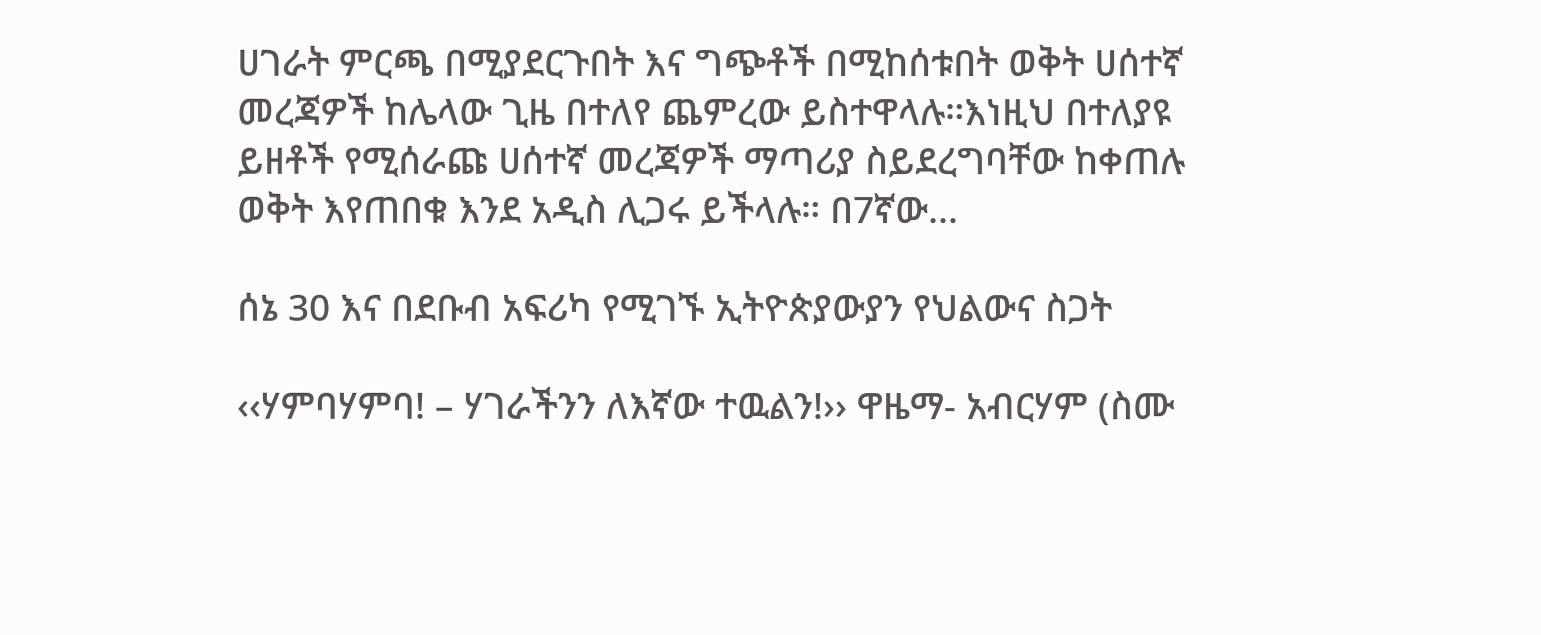ሀገራት ምርጫ በሚያደርጉበት እና ግጭቶች በሚከሰቱበት ወቅት ሀሰተኛ መረጃዎች ከሌላው ጊዜ በተለየ ጨምረው ይስተዋላሉ።እነዚህ በተለያዩ ይዘቶች የሚሰራጩ ሀሰተኛ መረጃዎች ማጣሪያ ስይደረግባቸው ከቀጠሉ ወቅት እየጠበቁ እንደ አዲስ ሊጋሩ ይችላሉ። በ7ኛው…

ሰኔ 30 እና በደቡብ አፍሪካ የሚገኙ ኢትዮጵያውያን የህልውና ስጋት

‹‹ሃምባሃምባ! – ሃገራችንን ለእኛው ተዉልን!›› ዋዜማ- አብርሃም (ስሙ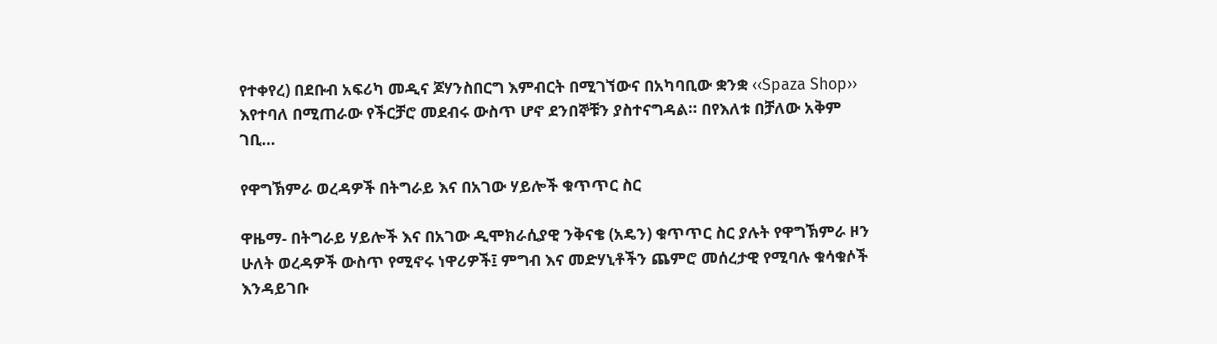የተቀየረ) በደቡብ አፍሪካ መዲና ጆሃንስበርግ እምብርት በሚገኘውና በአካባቢው ቋንቋ ‹‹Spaza Shop›› እየተባለ በሚጠራው የችርቻሮ መደብሩ ውስጥ ሆኖ ደንበኞቹን ያስተናግዳል። በየእለቱ በቻለው አቅም ገቢ…

የዋግኽምራ ወረዳዎች በትግራይ እና በአገው ሃይሎች ቁጥጥር ስር

ዋዜማ- በትግራይ ሃይሎች እና በአገው ዲሞክራሲያዊ ንቅናቄ (አዴን) ቁጥጥር ስር ያሉት የዋግኽምራ ዞን ሁለት ወረዳዎች ውስጥ የሚኖሩ ነዋሪዎች፤ ምግብ እና መድሃኒቶችን ጨምሮ መሰረታዊ የሚባሉ ቁሳቁሶች እንዳይገቡ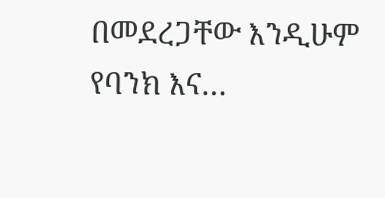በመደረጋቸው እንዲሁም የባንክ እና…